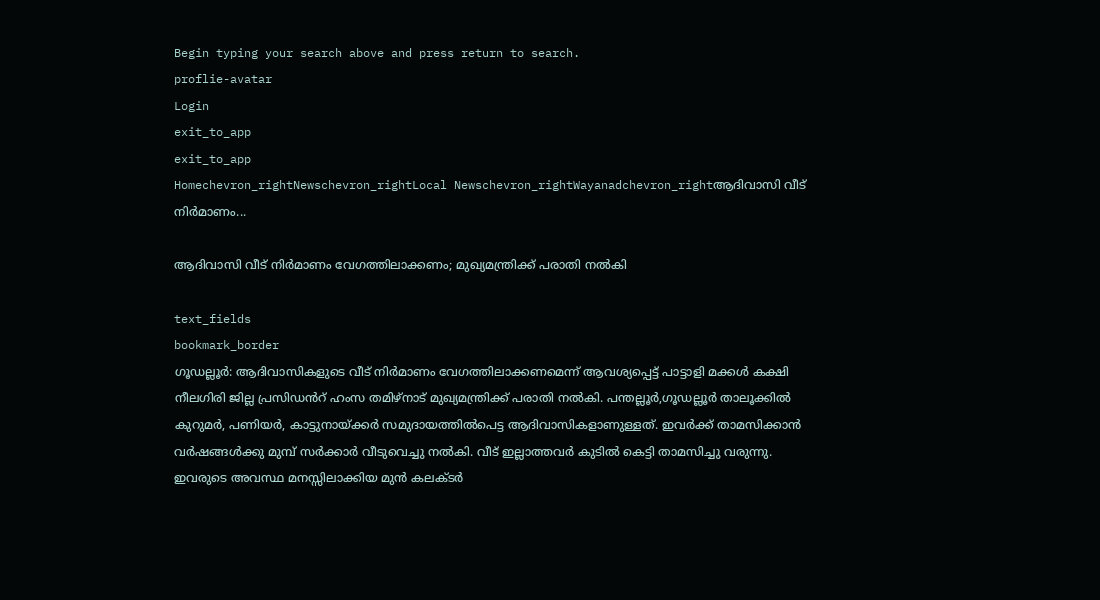Begin typing your search above and press return to search.
proflie-avatar
Login
exit_to_app
exit_to_app
Homechevron_rightNewschevron_rightLocal Newschevron_rightWayanadchevron_rightആദിവാസി വീട് നിർമാണം...

ആദിവാസി വീട് നിർമാണം വേഗത്തിലാക്കണം; മുഖ്യമന്ത്രിക്ക് പരാതി നൽകി

text_fields
bookmark_border
ഗൂഡല്ലൂർ: ആദിവാസികളുടെ വീട് നിർമാണം വേഗത്തിലാക്കണമെന്ന് ആവശ്യപ്പെട്ട് പാട്ടാളി മക്കൾ കക്ഷി നീലഗിരി ജില്ല പ്രസിഡൻറ് ഹംസ തമിഴ്നാട് മുഖ്യമന്ത്രിക്ക് പരാതി നൽകി. പന്തല്ലൂർ,ഗൂഡല്ലൂർ താലൂക്കിൽ കുറുമർ, പണിയർ, കാട്ടുനായ്ക്കർ സമുദായത്തിൽപെട്ട ആദിവാസികളാണുള്ളത്. ഇവർക്ക് താമസിക്കാൻ വർഷങ്ങൾക്കു മുമ്പ് സർക്കാർ വീടുവെച്ചു നൽകി. വീട് ഇല്ലാത്തവർ കുടിൽ കെട്ടി താമസിച്ചു വരുന്നു. ഇവരുടെ അവസ്ഥ മനസ്സിലാക്കിയ മുൻ കലക്ടർ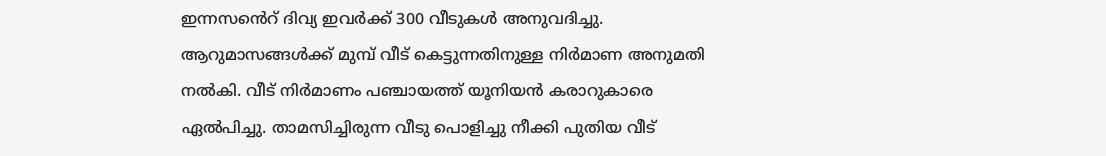ഇന്നസൻെറ് ദിവ്യ ഇവർക്ക് 300 വീടുകൾ അനുവദിച്ചു. ആറുമാസങ്ങൾക്ക് മുമ്പ് വീട് കെട്ടുന്നതിനുള്ള നിർമാണ അനുമതി നൽകി. വീട് നിർമാണം പഞ്ചായത്ത് യൂനിയൻ കരാറുകാരെ ഏൽപിച്ചു. താമസിച്ചിരുന്ന വീടു പൊളിച്ചു നീക്കി പുതിയ വീട്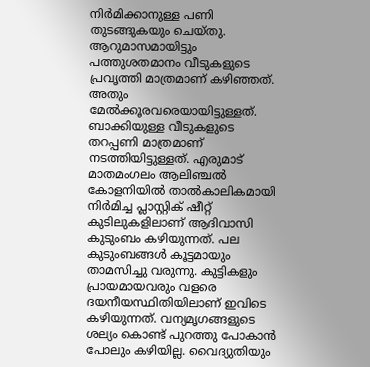നിർമിക്കാനുള്ള പണി തുടങ്ങുകയും ചെയ്തു. ആറുമാസമായിട്ടും പത്തുശതമാനം വീടുകളുടെ പ്രവൃത്തി മാത്രമാണ് കഴിഞ്ഞത്. അതും മേൽക്കൂരവരെയായിട്ടുള്ളത്. ബാക്കിയുള്ള വീടുകളുടെ തറപ്പണി മാത്രമാണ് നടത്തിയിട്ടുള്ളത്. എരുമാട് മാതമംഗലം ആലിഞ്ചൽ കോളനിയിൽ താൽകാലികമായി നിർമിച്ച പ്ലാസ്റ്റിക് ഷീറ്റ് കുടിലുകളിലാണ് ആദിവാസി കുടുംബം കഴിയുന്നത്. പല കുടുംബങ്ങൾ കൂട്ടമായും താമസിച്ചു വരുന്നു. കുട്ടികളും പ്രായമായവരും വളരെ ദയനീയസ്ഥിതിയിലാണ് ഇവിടെ കഴിയുന്നത്. വന്യമൃഗങ്ങളുടെ ശല്യം കൊണ്ട് പുറത്തു പോകാൻ പോലും കഴിയില്ല. വൈദ്യുതിയും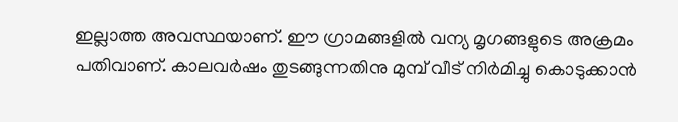ഇല്ലാത്ത അവസ്ഥയാണ്. ഈ ഗ്രാമങ്ങളിൽ വന്യ മൃഗങ്ങളുടെ അക്രമം പതിവാണ്. കാലവർഷം തുടങ്ങുന്നതിനു മുമ്പ് വീട് നിർമിച്ചു കൊടുക്കാൻ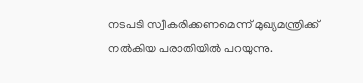നടപടി സ്വീകരിക്കണമെന്ന് മുഖ്യമന്ത്രിക്ക് നൽകിയ പരാതിയിൽ പറയുന്നു.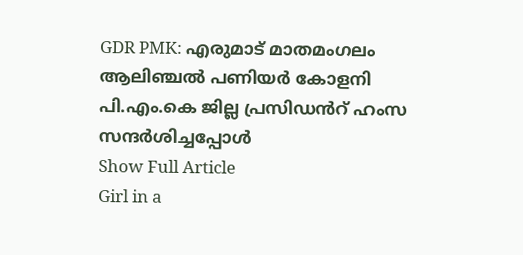GDR PMK: എരുമാട് മാതമംഗലം ആലിഞ്ചൽ പണിയർ കോളനി പി.എം.കെ ജില്ല പ്രസിഡൻറ് ഹംസ സന്ദർശിച്ചപ്പോൾ
Show Full Article
Girl in a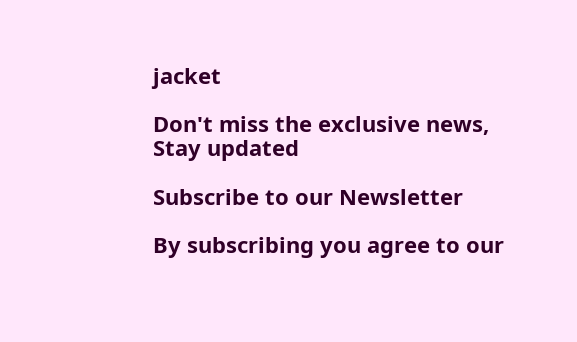jacket

Don't miss the exclusive news, Stay updated

Subscribe to our Newsletter

By subscribing you agree to our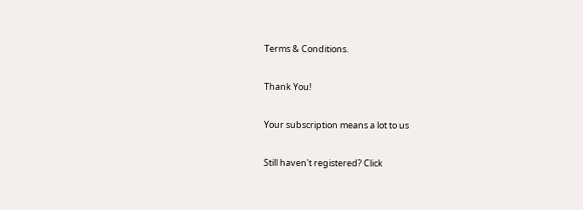Terms & Conditions.

Thank You!

Your subscription means a lot to us

Still haven't registered? Click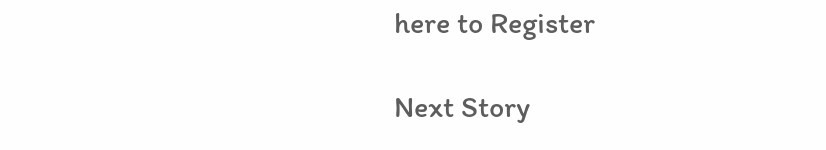here to Register

Next Story